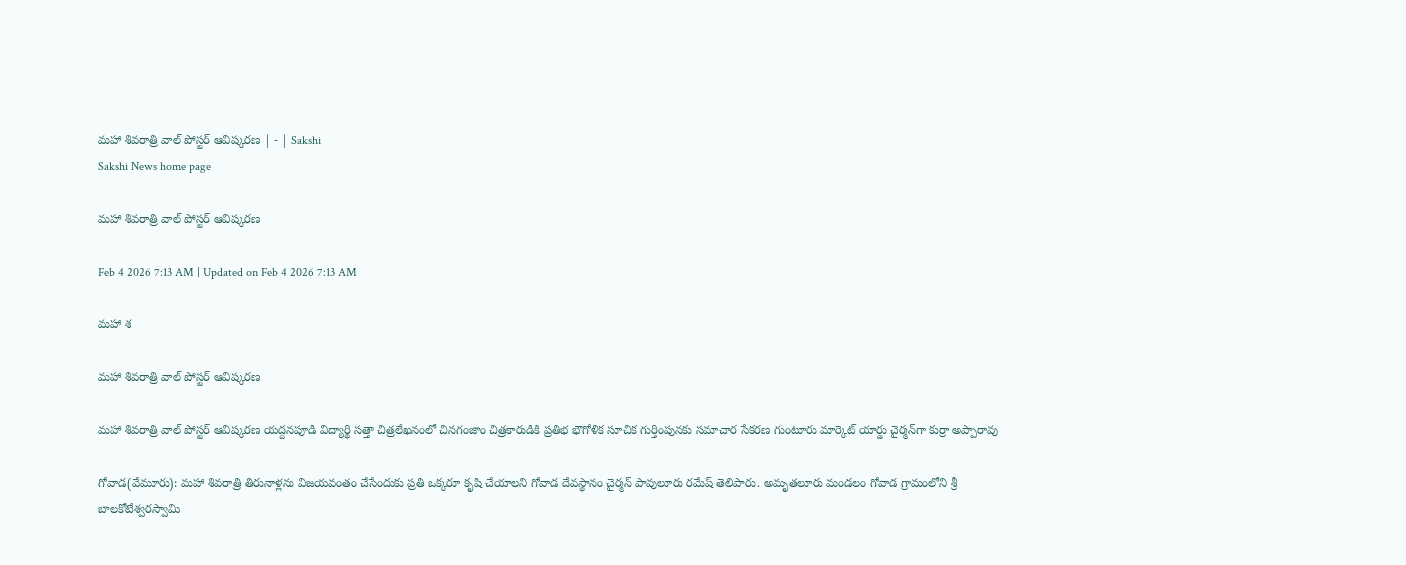మహా శివరాత్రి వాల్‌ పోస్టర్‌ ఆవిష్కరణ | - | Sakshi
Sakshi News home page

మహా శివరాత్రి వాల్‌ పోస్టర్‌ ఆవిష్కరణ

Feb 4 2026 7:13 AM | Updated on Feb 4 2026 7:13 AM

మహా శ

మహా శివరాత్రి వాల్‌ పోస్టర్‌ ఆవిష్కరణ

మహా శివరాత్రి వాల్‌ పోస్టర్‌ ఆవిష్కరణ యద్దనపూడి విద్యార్థి సత్తా చిత్రలేఖనంలో చినగంజాం చిత్రకారుడికి ప్రతిభ భౌగోళిక సూచిక గుర్తింపునకు సమాచార సేకరణ గుంటూరు మార్కెట్‌ యార్డు చైర్మన్‌గా కుర్రా అప్పారావు

గోవాడ(వేమూరు): మహా శివరాత్రి తిరునాళ్లను విజయవంతం చేసేందుకు ప్రతి ఒక్కరూ కృషి చేయాలని గోవాడ దేవస్థానం చైర్మన్‌ పావులూరు రమేష్‌ తెలిపారు. అమృతలూరు మండలం గోవాడ గ్రామంలోని శ్రీ బాలకోటేశ్వరస్వామి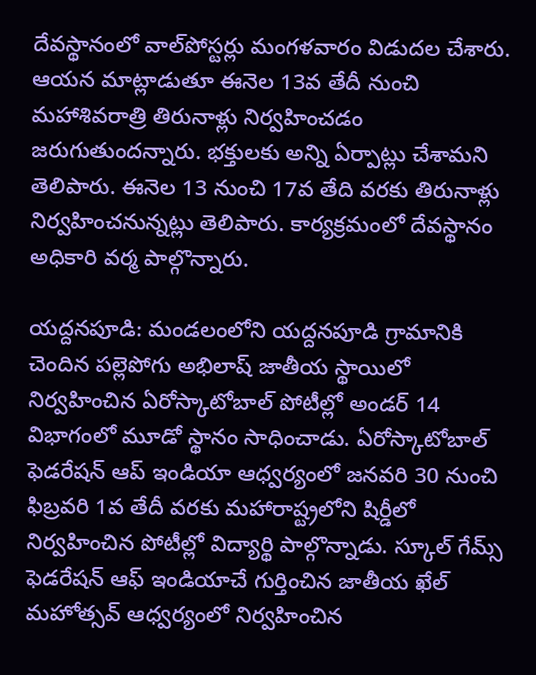దేవస్థానంలో వాల్‌పోస్టర్లు మంగళవారం విడుదల చేశారు. ఆయన మాట్లాడుతూ ఈనెల 13వ తేదీ నుంచి మహాశివరాత్రి తిరునాళ్లు నిర్వహించడం జరుగుతుందన్నారు. భక్తులకు అన్ని ఏర్పాట్లు చేశామని తెలిపారు. ఈనెల 13 నుంచి 17వ తేది వరకు తిరునాళ్లు నిర్వహించనున్నట్లు తెలిపారు. కార్యక్రమంలో దేవస్థానం అధికారి వర్మ పాల్గొన్నారు.

యద్దనపూడి: మండలంలోని యద్దనపూడి గ్రామానికి చెందిన పల్లెపోగు అభిలాష్‌ జాతీయ స్థాయిలో నిర్వహించిన ఏరోస్కాటోబాల్‌ పోటీల్లో అండర్‌ 14 విభాగంలో మూడో స్థానం సాధించాడు. ఏరోస్కాటోబాల్‌ ఫెడరేషన్‌ ఆప్‌ ఇండియా ఆధ్వర్యంలో జనవరి 30 నుంచి ఫిబ్రవరి 1వ తేదీ వరకు మహారాష్ట్రలోని షిర్డీలో నిర్వహించిన పోటీల్లో విద్యార్థి పాల్గొన్నాడు. స్కూల్‌ గేమ్స్‌ ఫెడరేషన్‌ ఆఫ్‌ ఇండియాచే గుర్తించిన జాతీయ ఖేల్‌ మహోత్సవ్‌ ఆధ్వర్యంలో నిర్వహించిన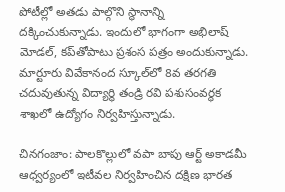పోటీల్లో అతడు పాల్గొని స్థానాన్ని దక్కించుకున్నాడు. ఇందులో భాగంగా అభిలాష్‌ మోడల్‌, కప్‌తోపాటు ప్రశంస పత్రం అందుకున్నాడు. మార్టూరు వివేకానంద స్కూల్‌లో 8వ తరగతి చదువుతున్న విద్యార్థి తండ్రి రవి పశుసంవర్థక శాఖలో ఉద్యోగం నిర్వహిస్తున్నాడు.

చినగంజాం: పాలకొల్లులో వపా బాపు ఆర్ట్‌ అకాడమీ ఆధ్వర్యంలో ఇటీవల నిర్వహించిన దక్షిణ భారత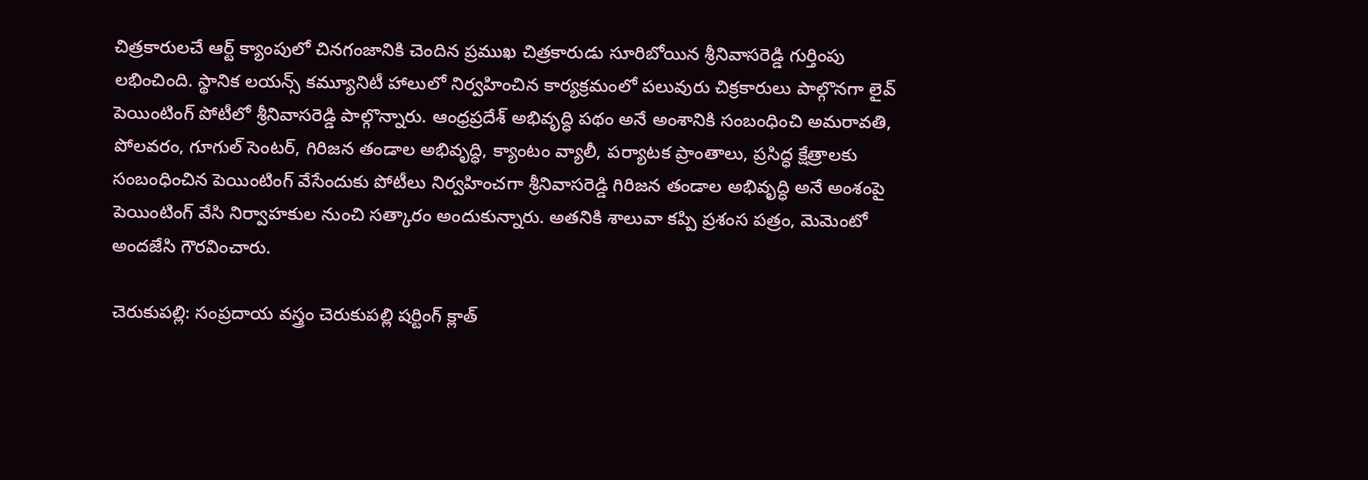చిత్రకారులచే ఆర్ట్‌ క్యాంపులో చినగంజానికి చెందిన ప్రముఖ చిత్రకారుడు సూరిబోయిన శ్రీనివాసరెడ్డి గుర్తింపు లభించింది. స్థానిక లయన్స్‌ కమ్యూనిటీ హాలులో నిర్వహించిన కార్యక్రమంలో పలువురు చిక్రకారులు పాల్గొనగా లైవ్‌ పెయింటింగ్‌ పోటీలో శ్రీనివాసరెడ్డి పాల్గొన్నారు. ఆంధ్రప్రదేశ్‌ అభివృద్ధి పథం అనే అంశానికి సంబంధించి అమరావతి, పోలవరం, గూగుల్‌ సెంటర్‌, గిరిజన తండాల అభివృద్ధి, క్యాంటం వ్యాలీ, పర్యాటక ప్రాంతాలు, ప్రసిద్ధ క్షేత్రాలకు సంబంధించిన పెయింటింగ్‌ వేసేందుకు పోటీలు నిర్వహించగా శ్రీనివాసరెడ్డి గిరిజన తండాల అభివృద్ధి అనే అంశంపై పెయింటింగ్‌ వేసి నిర్వాహకుల నుంచి సత్కారం అందుకున్నారు. అతనికి శాలువా కప్పి ప్రశంస పత్రం, మెమెంటో అందజేసి గౌరవించారు.

చెరుకుపల్లి: సంప్రదాయ వస్త్రం చెరుకుపల్లి షర్టింగ్‌ క్లాత్‌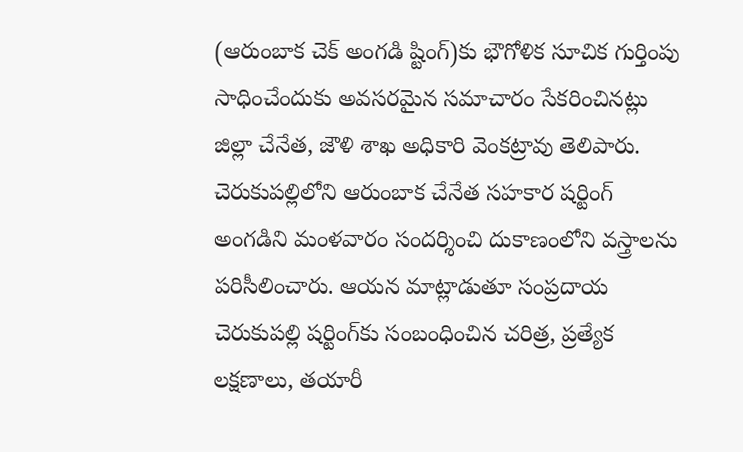(ఆరుంబాక చెక్‌ అంగడి ష్టింగ్‌)కు భౌగోళిక సూచిక గుర్తింపు సాధించేందుకు అవసరమైన సమాచారం సేకరించినట్లు జిల్లా చేనేత, జౌళి శాఖ అధికారి వెంకట్రావు తెలిపారు. చెరుకుపల్లిలోని ఆరుంబాక చేనేత సహకార షర్టింగ్‌ అంగడిని మంళవారం సందర్శించి దుకాణంలోని వస్త్రాలను పరిసీలించారు. ఆయన మాట్లాడుతూ సంప్రదాయ చెరుకుపల్లి షర్టింగ్‌కు సంబంధించిన చరిత్ర, ప్రత్యేక లక్షణాలు, తయారీ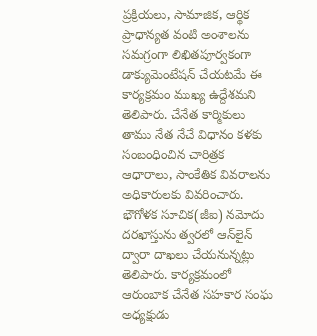ప్రక్రియలు, సామాజిక, ఆర్థిక ప్రాధాన్యత వంటి అంశాలను సమగ్రంగా లిఖితపూర్వకంగా డాక్యుమెంటేషన్‌ చేయటమే ఈ కార్యక్రమం ముఖ్య ఉద్దేశమని తెలిపారు. చేనేత కార్మికులు తాము నేత నేచే విధానం కళకు సంబంధించిన చారిత్రక ఆధారాలు, సాంకేతిక వివరాలను అధికారులకు వివరించారు. భౌగోళక సూచిక(జీఐ) నమోదు దరఖాస్తును త్వరలో ఆన్‌లైన్‌ ద్వారా దాఖలు చేయనున్నట్లు తెలిపారు. కార్యక్రమంలో ఆరుంబాక చేనేత సహకార సంఘ అధ్యక్షుడు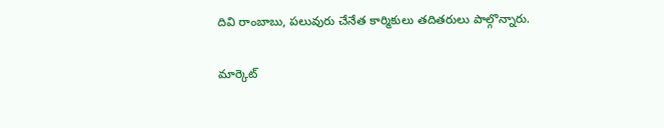దివి రాంబాబు, పలువురు చేనేత కార్మికులు తదితరులు పాల్గొన్నారు.

మార్కెట్‌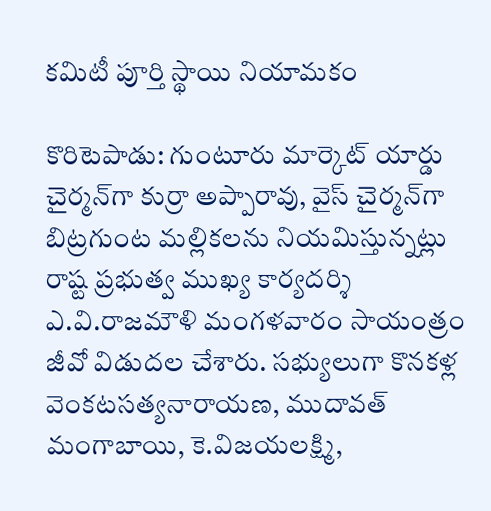కమిటీ పూర్తి స్థాయి నియామకం

కొరిటెపాడు: గుంటూరు మార్కెట్‌ యార్డు చైర్మన్‌గా కుర్రా అప్పారావు, వైస్‌ చైర్మన్‌గా బిట్రగుంట మల్లికలను నియమిస్తున్నట్లు రాష్ట ప్రభుత్వ ముఖ్య కార్యదర్శి ఎ.వి.రాజమౌళి మంగళవారం సాయంత్రం జీవో విడుదల చేశారు. సభ్యులుగా కొనకళ్ల వెంకటసత్యనారాయణ, ముదావత్‌ మంగాబాయి, కె.విజయలక్ష్మి,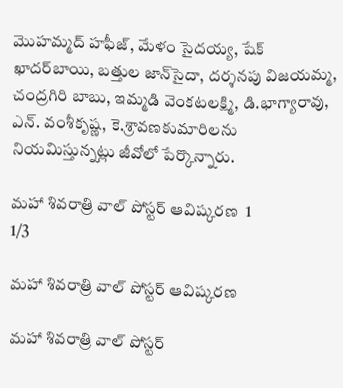మొహమ్మద్‌ హఫీజ్‌, మేళం సైదయ్య, షేక్‌ ఖాదర్‌బాయి, బత్తుల జాన్‌సైదా, దర్శనపు విజయమ్మ, చంద్రగిరి బాబు, ఇమ్మడి వెంకటలక్ష్మి, డి.భాగ్యారావు, ఎన్‌. వంశీకృష్ణ, కె.శ్రావణకుమారిలను నియమిస్తున్నట్లు జీవోలో పేర్కొన్నారు.

మహా శివరాత్రి వాల్‌ పోస్టర్‌ ఆవిష్కరణ  1
1/3

మహా శివరాత్రి వాల్‌ పోస్టర్‌ ఆవిష్కరణ

మహా శివరాత్రి వాల్‌ పోస్టర్‌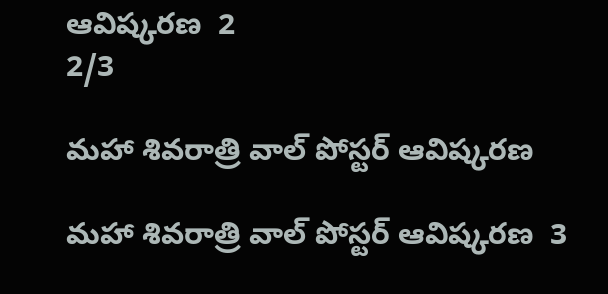ఆవిష్కరణ  2
2/3

మహా శివరాత్రి వాల్‌ పోస్టర్‌ ఆవిష్కరణ

మహా శివరాత్రి వాల్‌ పోస్టర్‌ ఆవిష్కరణ  3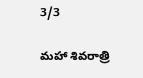3/3

మహా శివరాత్రి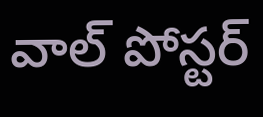వాల్‌ పోస్టర్‌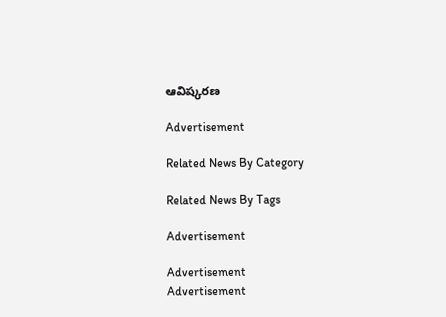ఆవిష్కరణ

Advertisement

Related News By Category

Related News By Tags

Advertisement

Advertisement
Advertisement